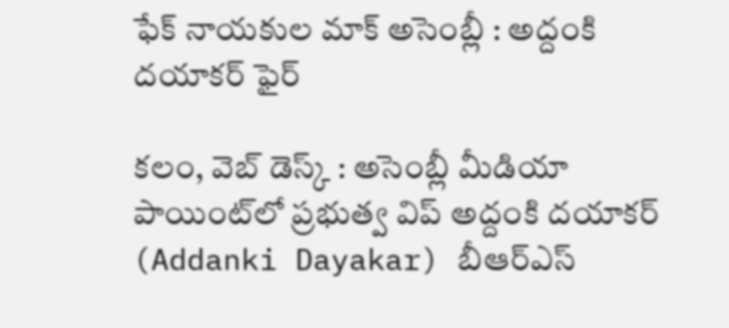ఫేక్ నాయకుల మాక్ అసెంబ్లీ : అద్దంకి దయాకర్ ఫైర్

కలం, వెబ్ డెస్క్ : అసెంబ్లీ మీడియా పాయింట్‌లో ప్రభుత్వ విప్ అద్దంకి దయాకర్ (Addanki Dayakar) బీఆర్‌ఎస్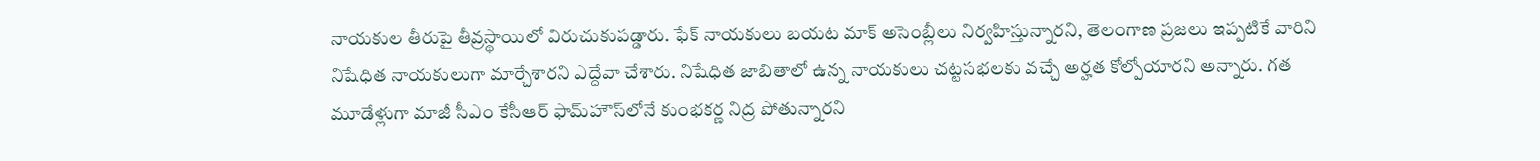నాయకుల తీరుపై తీవ్రస్థాయిలో విరుచుకుపడ్డారు. ఫేక్ నాయకులు బయట మాక్ అసెంబ్లీలు నిర్వహిస్తున్నారని, తెలంగాణ ప్రజలు ఇప్పటికే వారిని నిషేధిత నాయకులుగా మార్చేశారని ఎద్దేవా చేశారు. నిషేధిత జాబితాలో ఉన్న నాయకులు చట్టసభలకు వచ్చే అర్హత కోల్పోయారని అన్నారు. గత మూడేళ్లుగా మాజీ సీఎం కేసీఆర్ ఫామ్‌హౌస్‌లోనే కుంభకర్ణ నిద్ర పోతున్నారని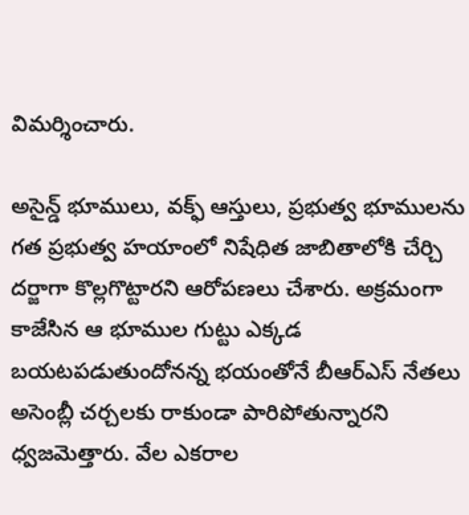విమర్శించారు.

అసైన్డ్ భూములు, వక్ఫ్ ఆస్తులు, ప్రభుత్వ భూములను గత ప్రభుత్వ హయాంలో నిషేధిత జాబితాలోకి చేర్చి దర్జాగా కొల్లగొట్టారని ఆరోపణలు చేశారు. అక్రమంగా కాజేసిన ఆ భూముల గుట్టు ఎక్కడ బయటపడుతుందోనన్న భయంతోనే బీఆర్‌ఎస్ నేతలు అసెంబ్లీ చర్చలకు రాకుండా పారిపోతున్నారని ధ్వజమెత్తారు. వేల ఎకరాల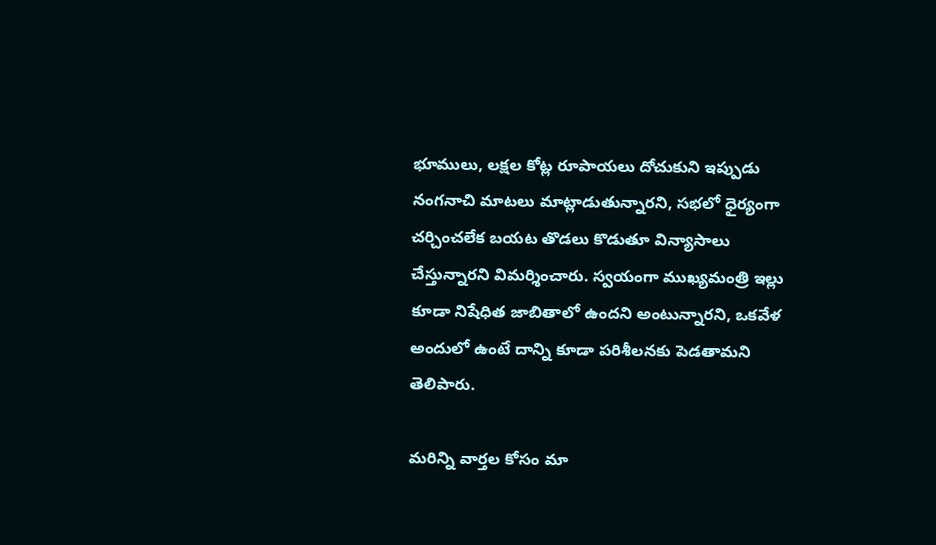భూములు, లక్షల కోట్ల రూపాయలు దోచుకుని ఇప్పుడు నంగనాచి మాటలు మాట్లాడుతున్నారని, సభలో ధైర్యంగా చర్చించలేక బయట తొడలు కొడుతూ విన్యాసాలు చేస్తున్నారని విమర్శించారు. స్వయంగా ముఖ్యమంత్రి ఇల్లు కూడా నిషేధిత జాబితాలో ఉందని అంటున్నారని, ఒకవేళ అందులో ఉంటే దాన్ని కూడా పరిశీలనకు పెడతామని తెలిపారు.

మ‌రిన్ని వార్త‌ల కోసం మా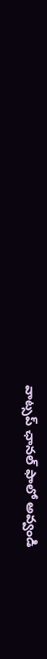వాట్స‌ప్ ఛాన‌ల్ ఫాలో అవ్వండి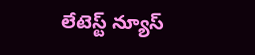లేటెస్ట్ న్యూస్‌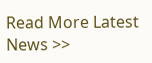Read More Latest News >>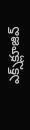ఎక్స్‌క్లూజివ్‌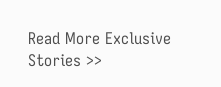Read More Exclusive Stories >>